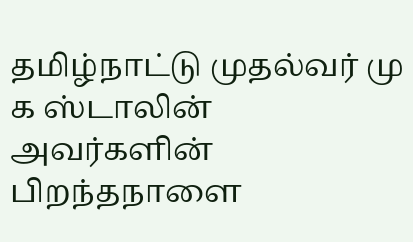தமிழ்நாட்டு முதல்வர் மு க ஸ்டாலின் அவர்களின் பிறந்தநாளை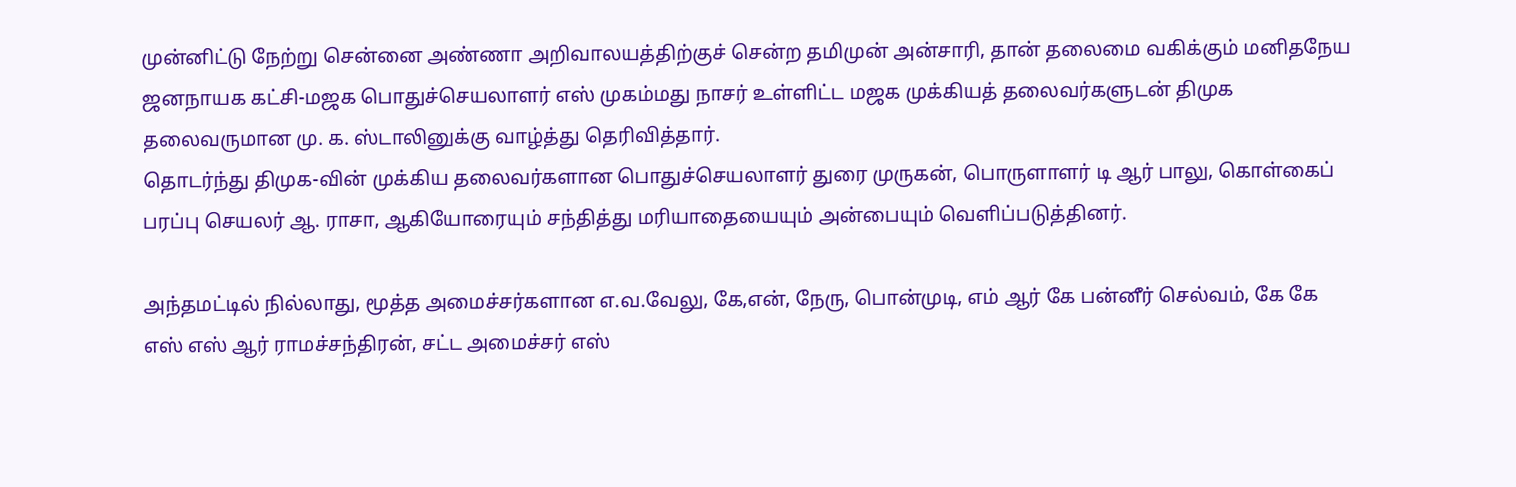முன்னிட்டு நேற்று சென்னை அண்ணா அறிவாலயத்திற்குச் சென்ற தமிமுன் அன்சாரி, தான் தலைமை வகிக்கும் மனிதநேய ஜனநாயக கட்சி-மஜக பொதுச்செயலாளர் எஸ் முகம்மது நாசர் உள்ளிட்ட மஜக முக்கியத் தலைவர்களுடன் திமுக தலைவருமான மு. க. ஸ்டாலினுக்கு வாழ்த்து தெரிவித்தார்.
தொடர்ந்து திமுக-வின் முக்கிய தலைவர்களான பொதுச்செயலாளர் துரை முருகன், பொருளாளர் டி ஆர் பாலு, கொள்கைப் பரப்பு செயலர் ஆ. ராசா, ஆகியோரையும் சந்தித்து மரியாதையையும் அன்பையும் வெளிப்படுத்தினர்.

அந்தமட்டில் நில்லாது, மூத்த அமைச்சர்களான எ.வ.வேலு, கே,என், நேரு, பொன்முடி, எம் ஆர் கே பன்னீர் செல்வம், கே கே எஸ் எஸ் ஆர் ராமச்சந்திரன், சட்ட அமைச்சர் எஸ்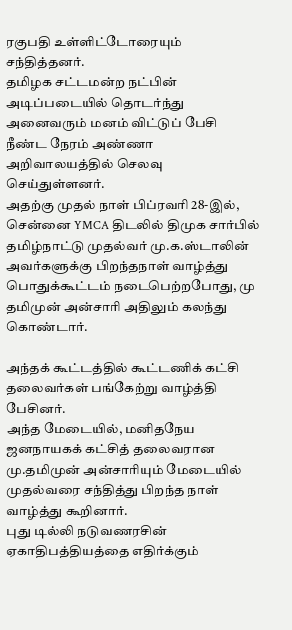ரகுபதி உள்ளிட்டோரையும் சந்தித்தனர்.
தமிழக சட்டமன்ற நட்பின் அடிப்படையில் தொடர்ந்து அனைவரும் மனம் விட்டுப் பேசி நீண்ட நேரம் அண்ணா அறிவாலயத்தில் செலவு செய்துள்ளனர்.
அதற்கு முதல் நாள் பிப்ரவரி 28-இல், சென்னை YMCA திடலில் திமுக சார்பில் தமிழ்நாட்டு முதல்வர் மு.க.ஸ்டாலின் அவர்களுக்கு பிறந்தநாள் வாழ்த்து பொதுக்கூட்டம் நடைபெற்றபோது, மு தமிமுன் அன்சாரி அதிலும் கலந்து கொண்டார்.

அந்தக் கூட்டத்தில் கூட்டணிக் கட்சி தலைவர்கள் பங்கேற்று வாழ்த்தி பேசினர்.
அந்த மேடையில், மனிதநேய ஜனநாயகக் கட்சித் தலைவரான மு.தமிமுன் அன்சாரியும் மேடையில் முதல்வரை சந்தித்து பிறந்த நாள் வாழ்த்து கூறினார்.
புது டில்லி நடுவணரசின் ஏகாதிபத்தியத்தை எதிர்க்கும்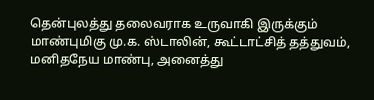தென்புலத்து தலைவராக உருவாகி இருக்கும் மாண்புமிகு மு.க. ஸ்டாலின், கூட்டாட்சித் தத்துவம், மனிதநேய மாண்பு, அனைத்து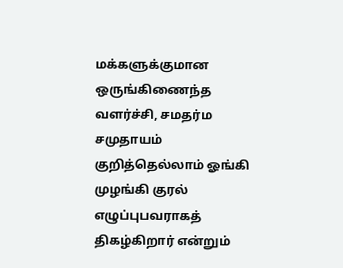மக்களுக்குமான ஒருங்கிணைந்த வளர்ச்சி, சமதர்ம சமுதாயம் குறித்தெல்லாம் ஓங்கி முழங்கி குரல் எழுப்புபவராகத் திகழ்கிறார் என்றும்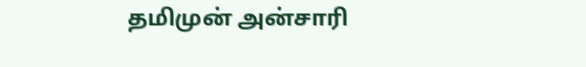தமிமுன் அன்சாரி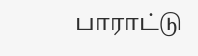பாராட்டு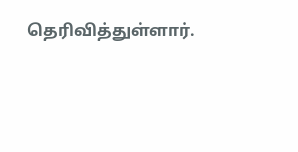தெரிவித்துள்ளார்.